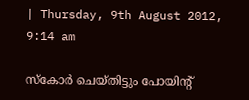| Thursday, 9th August 2012, 9:14 am

സ്‌കോര്‍ ചെയ്തിട്ടും പോയിന്റ്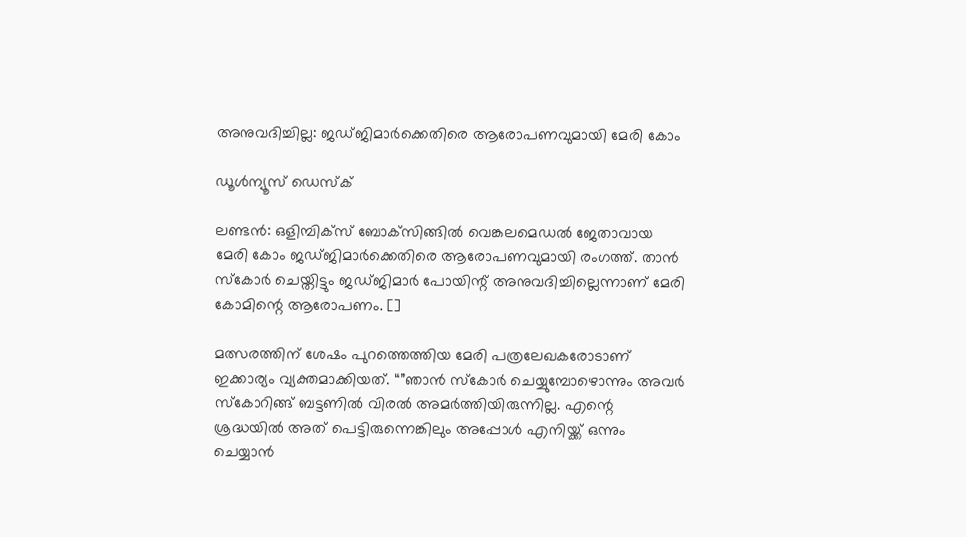അനുവദിച്ചില്ല: ജഡ്ജിമാര്‍ക്കെതിരെ ആരോപണവുമായി മേരി കോം

ഡൂള്‍ന്യൂസ് ഡെസ്‌ക്

ലണ്ടന്‍: ഒളിമ്പിക്‌സ്‌ ബോക്‌സിങ്ങില്‍ വെങ്കലമെഡല്‍ ജേതാവായ മേരി കോം ജഡ്ജിമാര്‍ക്കെതിരെ ആരോപണവുമായി രംഗത്ത്. താന്‍ സ്‌കോര്‍ ചെയ്തിട്ടും ജഡ്ജിമാര്‍ പോയിന്റ് അനുവദിച്ചില്ലെന്നാണ് മേരി കോമിന്റെ ആരോപണം. []

മത്സരത്തിന് ശേഷം പുറത്തെത്തിയ മേരി പത്രലേഖകരോടാണ് ഇക്കാര്യം വ്യക്തമാക്കിയത്. “”ഞാന്‍ സ്‌കോര്‍ ചെയ്യുമ്പോഴൊന്നും അവര്‍ സ്‌കോറിങ്ങ് ബട്ടണില്‍ വിരല്‍ അമര്‍ത്തിയിരുന്നില്ല. എന്റെ ശ്രദ്ധയില്‍ അത് പെട്ടിരുന്നെങ്കിലും അപ്പോള്‍ എനിയ്ക്ക് ഒന്നും ചെയ്യാന്‍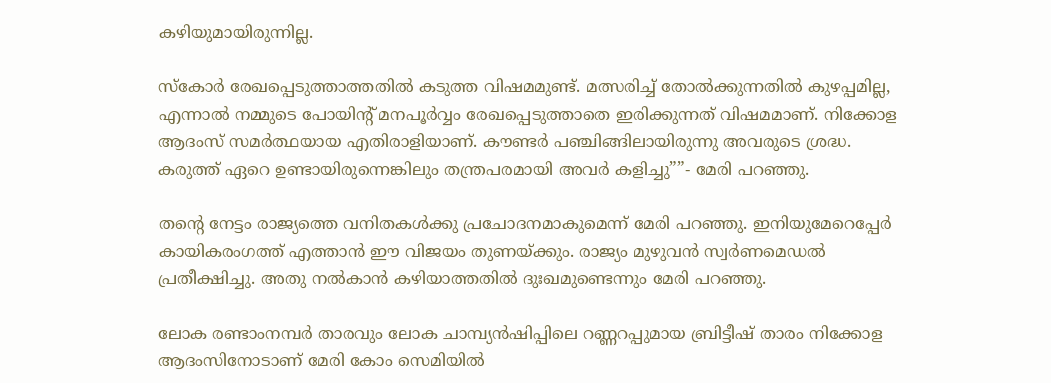കഴിയുമായിരുന്നില്ല.

സ്‌കോര്‍ രേഖപ്പെടുത്താത്തതില്‍ കടുത്ത വിഷമമുണ്ട്. മത്സരിച്ച് തോല്‍ക്കുന്നതില്‍ കുഴപ്പമില്ല, എന്നാല്‍ നമ്മുടെ പോയിന്റ് മനപൂര്‍വ്വം രേഖപ്പെടുത്താതെ ഇരിക്കുന്നത് വിഷമമാണ്. നിക്കോള ആദംസ് സമര്‍ത്ഥയായ എതിരാളിയാണ്. കൗണ്ടര്‍ പഞ്ചിങ്ങിലായിരുന്നു അവരുടെ ശ്രദ്ധ. കരുത്ത് ഏറെ ഉണ്ടായിരുന്നെങ്കിലും തന്ത്രപരമായി അവര്‍ കളിച്ചു””- മേരി പറഞ്ഞു.

തന്റെ നേട്ടം രാജ്യത്തെ വനിതകള്‍ക്കു പ്രചോദനമാകുമെന്ന് മേരി പറഞ്ഞു. ഇനിയുമേറെപ്പേര്‍ കായികരംഗത്ത് എത്താന്‍ ഈ വിജയം തുണയ്ക്കും. രാജ്യം മുഴുവന്‍ സ്വര്‍ണമെഡല്‍ പ്രതീക്ഷിച്ചു. അതു നല്‍കാന്‍ കഴിയാത്തതില്‍ ദുഃഖമുണ്ടെന്നും മേരി പറഞ്ഞു.

ലോക രണ്ടാംനമ്പര്‍ താരവും ലോക ചാമ്പ്യന്‍ഷിപ്പിലെ റണ്ണറപ്പുമായ ബ്രിട്ടീഷ് താരം നിക്കോള ആദംസിനോടാണ് മേരി കോം സെമിയില്‍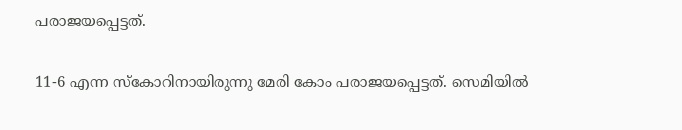പരാജയപ്പെട്ടത്.

11-6 എന്ന സ്‌കോറിനായിരുന്നു മേരി കോം പരാജയപ്പെട്ടത്. സെമിയില്‍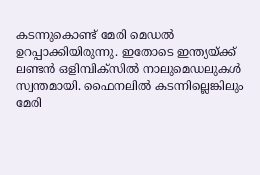കടന്നുകൊണ്ട് മേരി മെഡല്‍ ഉറപ്പാക്കിയിരുന്നു. ഇതോടെ ഇന്ത്യയ്ക്ക് ലണ്ടന്‍ ഒളിമ്പിക്‌സില്‍ നാലുമെഡലുകള്‍ സ്വന്തമായി. ഫൈനലില്‍ കടന്നില്ലെങ്കിലും മേരി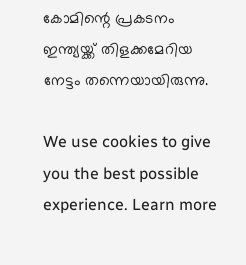കോമിന്റെ പ്രകടനം ഇന്ത്യയ്ക്ക് തിളക്കമേറിയ നേട്ടം തന്നെയായിരുന്നു.

We use cookies to give you the best possible experience. Learn more